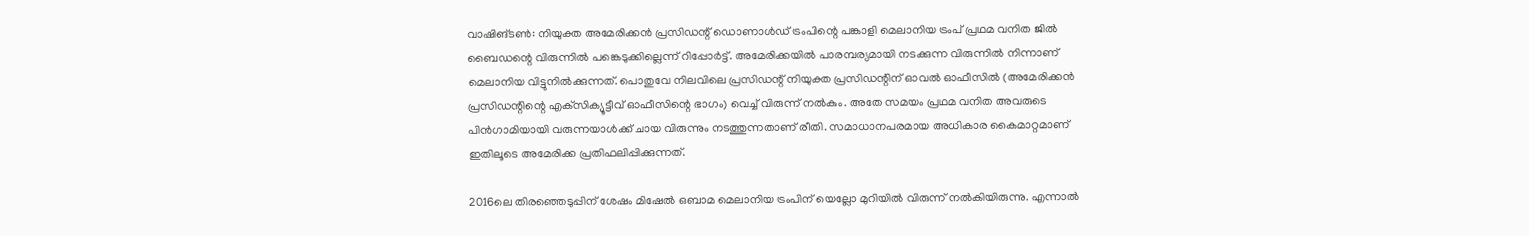വാഷിങ്ടണ്‍: നിയുക്ത അമേരിക്കന്‍ പ്രസിഡന്റ് ഡൊണാള്‍ഡ് ട്രംപിന്റെ പങ്കാളി മെലാനിയ ട്രംപ് പ്രഥമ വനിത ജില്‍ ബൈഡന്റെ വിരുന്നില്‍ പങ്കെടുക്കില്ലെന്ന് റിപ്പോര്‍ട്ട്. അമേരിക്കയില്‍ പാരമ്പര്യമായി നടക്കുന്ന വിരുന്നില്‍ നിന്നാണ് മെലാനിയ വിട്ടുനില്‍ക്കുന്നത്. പൊതുവേ നിലവിലെ പ്രസിഡന്റ് നിയുക്ത പ്രസിഡന്റിന് ഓവല്‍ ഓഫീസില്‍ (അമേരിക്കന്‍ പ്രസിഡന്റിന്റെ എക്‌സിക്യൂട്ടീവ് ഓഫീസിന്റെ ഭാഗം) വെച്ച് വിരുന്ന് നല്‍കും. അതേ സമയം പ്രഥമ വനിത അവരുടെ പിന്‍ഗാമിയായി വരുന്നയാള്‍ക്ക് ചായ വിരുന്നും നടത്തുന്നതാണ് രീതി. സമാധാനപരമായ അധികാര കൈമാറ്റമാണ് ഇതിലൂടെ അമേരിക്ക പ്രതിഫലിപ്പിക്കുന്നത്.

2016ലെ തിരഞ്ഞെടുപ്പിന് ശേഷം മിഷേല്‍ ഒബാമ മെലാനിയ ട്രംപിന് യെല്ലോ മുറിയില്‍ വിരുന്ന് നല്‍കിയിരുന്നു. എന്നാല്‍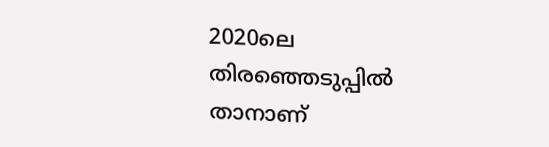2020ലെ തിരഞ്ഞെടുപ്പില്‍ താനാണ്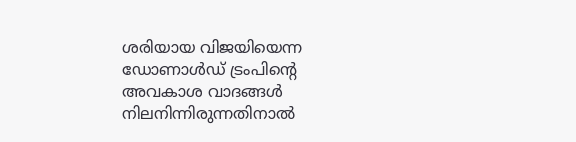ശരിയായ വിജയിയെന്ന ഡോണാള്‍ഡ് ട്രംപിന്റെ അവകാശ വാദങ്ങള്‍ നിലനിന്നിരുന്നതിനാല്‍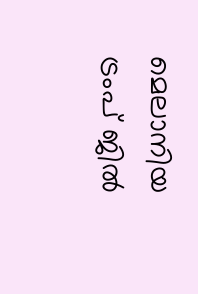മെലാനിയ ട്രംപ് ജില്‍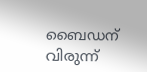ബൈഡന് വിരുന്ന്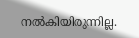നല്‍കിയിരുന്നില്ല.